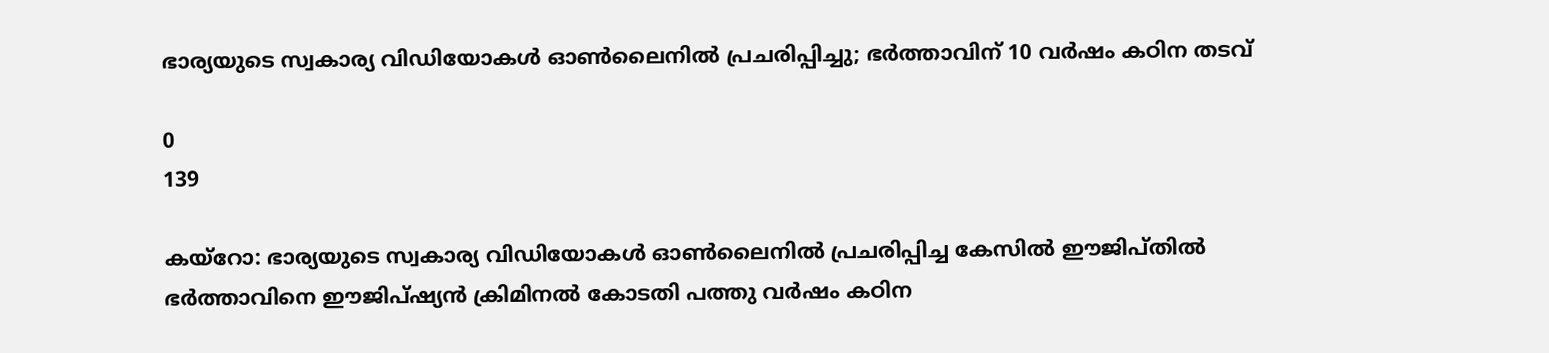ഭാര്യയുടെ സ്വകാര്യ വിഡിയോകൾ ഓൺലൈനിൽ പ്രചരിപ്പിച്ചു; ഭർത്താവിന് 10 വർഷം കഠിന തടവ്

0
139

കയ്‌റോ: ഭാര്യയുടെ സ്വകാര്യ വിഡിയോകള്‍ ഓണ്‍ലൈനില്‍ പ്രചരിപ്പിച്ച കേസില്‍ ഈജിപ്തിൽ ഭർത്താവിനെ ഈജിപ്ഷ്യന്‍ ക്രിമിനല്‍ കോടതി പത്തു വര്‍ഷം കഠിന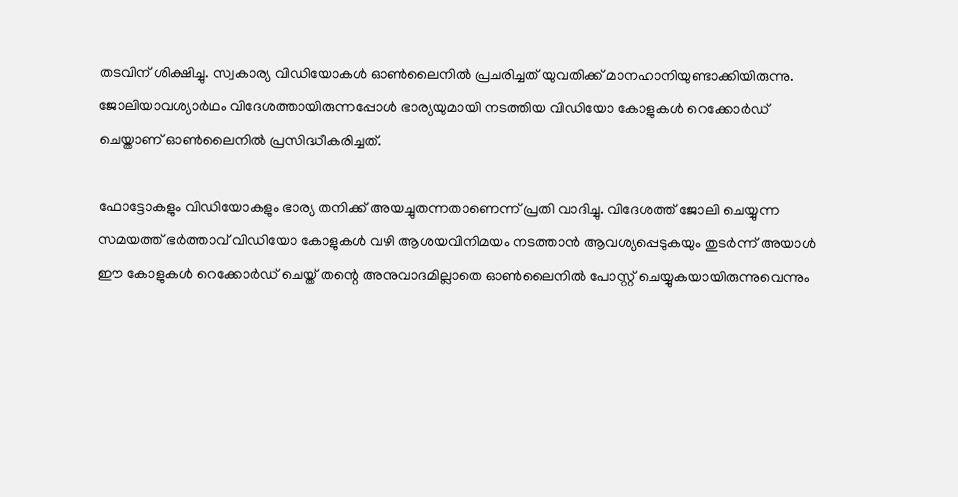തടവിന് ശിക്ഷിച്ചു. സ്വകാര്യ വിഡിയോകള്‍ ഓണ്‍ലൈനില്‍ പ്രചരിച്ചത് യുവതിക്ക് മാനഹാനിയുണ്ടാക്കിയിരുന്നു. ജോലിയാവശ്യാര്‍ഥം വിദേശത്തായിരുന്നപ്പോള്‍ ഭാര്യയുമായി നടത്തിയ വിഡിയോ കോളുകള്‍ റെക്കോര്‍ഡ് ചെയ്താണ് ഓൺലൈനിൽ പ്രസിദ്ധീകരിച്ചത്.

ഫോട്ടോകളും വിഡിയോകളും ഭാര്യ തനിക്ക് അയച്ചുതന്നതാണെന്ന് പ്രതി വാദിച്ചു. വിദേശത്ത് ജോലി ചെയ്യുന്ന സമയത്ത് ഭര്‍ത്താവ് വിഡിയോ കോളുകള്‍ വഴി ആശയവിനിമയം നടത്താന്‍ ആവശ്യപ്പെടുകയും തുടര്‍ന്ന് അയാള്‍ ഈ കോളുകള്‍ റെക്കോര്‍ഡ് ചെയ്ത് തന്റെ അനുവാദമില്ലാതെ ഓണ്‍ലൈനില്‍ പോസ്റ്റ് ചെയ്യുകയായിരുന്നുവെന്നും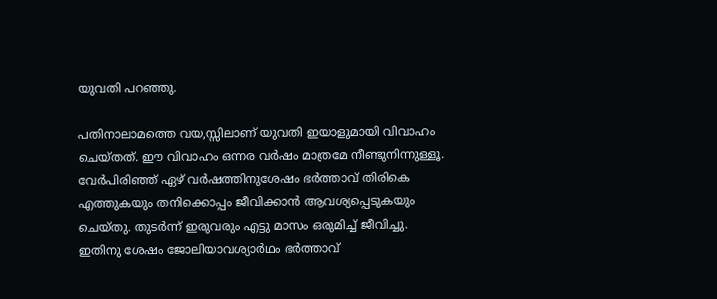യുവതി പറഞ്ഞു.

പതിനാലാമത്തെ വയ,സ്സിലാണ് യുവതി ഇയാളുമായി വിവാഹം ചെയ്തത്. ഈ വിവാഹം ഒന്നര വര്‍ഷം മാത്രമേ നീണ്ടുനിന്നുള്ളൂ. വേര്‍പിരിഞ്ഞ് ഏഴ് വര്‍ഷത്തിനുശേഷം ഭര്‍ത്താവ് തിരികെ എത്തുകയും തനിക്കൊപ്പം ജീവിക്കാന്‍ ആവശ്യപ്പെടുകയും ചെയ്തു. തുടര്‍ന്ന് ഇരുവരും എട്ടു മാസം ഒരുമിച്ച് ജീവിച്ചു. ഇതിനു ശേഷം ജോലിയാവശ്യാര്‍ഥം ഭര്‍ത്താവ്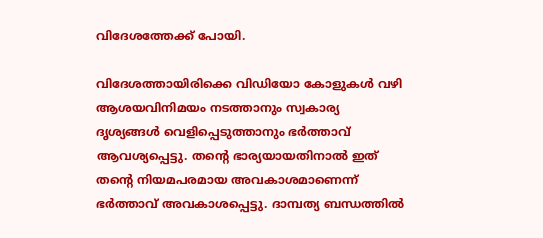വിദേശത്തേക്ക് പോയി.

വിദേശത്തായിരിക്കെ വിഡിയോ കോളുകള്‍ വഴി ആശയവിനിമയം നടത്താനും സ്വകാര്യ ദൃശ്യങ്ങള്‍ വെളിപ്പെടുത്താനും ഭര്‍ത്താവ് ആവശ്യപ്പെട്ടു. തന്റെ ഭാര്യയായതിനാല്‍ ഇത് തന്റെ നിയമപരമായ അവകാശമാണെന്ന് ഭര്‍ത്താവ് അവകാശപ്പെട്ടു. ദാമ്പത്യ ബന്ധത്തില്‍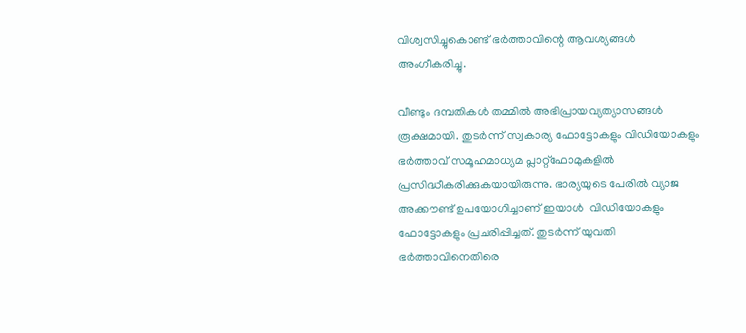വിശ്വസിച്ചുകൊണ്ട് ഭര്‍ത്താവിന്റെ ആവശ്യങ്ങള്‍ അംഗീകരിച്ചു.

വീണ്ടും ദമ്പതികൾ തമ്മില്‍ അഭിപ്രായവ്യത്യാസങ്ങള്‍ രൂക്ഷമായി. തുടര്‍ന്ന് സ്വകാര്യ ഫോട്ടോകളും വിഡിയോകളും ഭര്‍ത്താവ് സമൂഹമാധ്യമ പ്ലാറ്റ്ഫോമുകളില്‍ പ്രസിദ്ധീകരിക്കുകയായിരുന്നു. ഭാര്യയുടെ പേരിൽ വ്യാജ അക്കൗണ്ട് ഉപയോഗിച്ചാണ് ഇയാൾ  വിഡിയോകളും ഫോട്ടോകളും പ്രചരിപ്പിച്ചത്. തുടർന്ന് യുവതി ഭര്‍ത്താവിനെതിരെ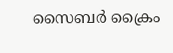സൈബര്‍ ക്രൈം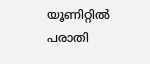യൂണിറ്റില്‍ പരാതി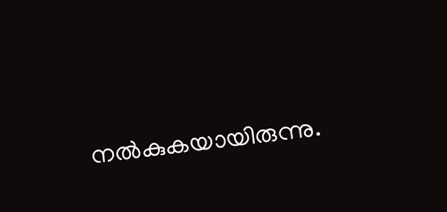നല്‍കുകയായിരുന്നു.